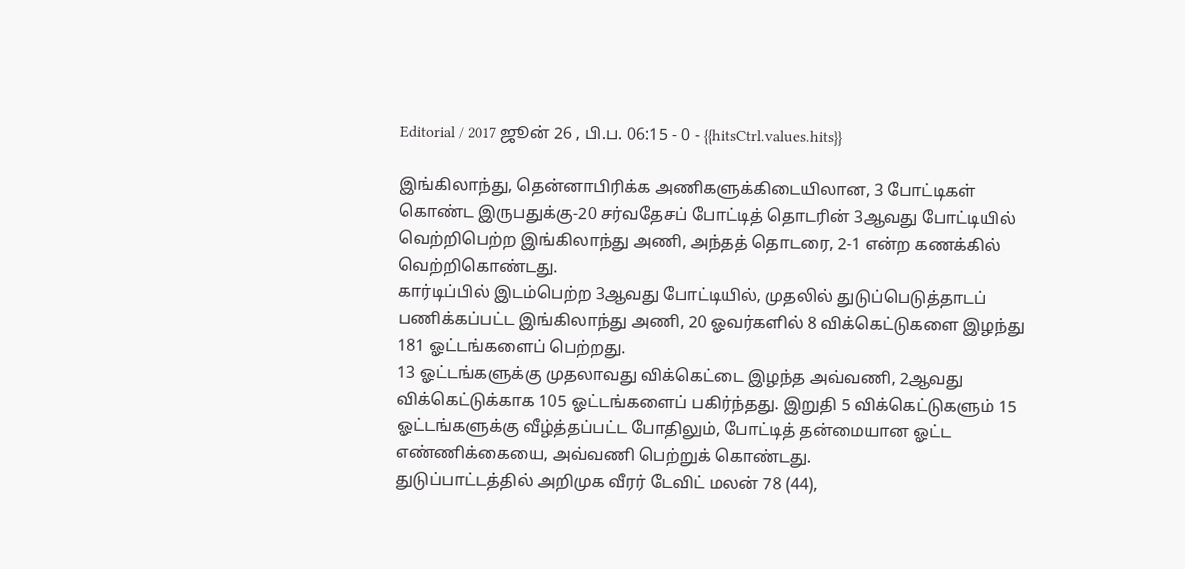Editorial / 2017 ஜூன் 26 , பி.ப. 06:15 - 0 - {{hitsCtrl.values.hits}}

இங்கிலாந்து, தென்னாபிரிக்க அணிகளுக்கிடையிலான, 3 போட்டிகள் கொண்ட இருபதுக்கு-20 சர்வதேசப் போட்டித் தொடரின் 3ஆவது போட்டியில் வெற்றிபெற்ற இங்கிலாந்து அணி, அந்தத் தொடரை, 2-1 என்ற கணக்கில் வெற்றிகொண்டது.
கார்டிப்பில் இடம்பெற்ற 3ஆவது போட்டியில், முதலில் துடுப்பெடுத்தாடப் பணிக்கப்பட்ட இங்கிலாந்து அணி, 20 ஓவர்களில் 8 விக்கெட்டுகளை இழந்து 181 ஓட்டங்களைப் பெற்றது.
13 ஓட்டங்களுக்கு முதலாவது விக்கெட்டை இழந்த அவ்வணி, 2ஆவது விக்கெட்டுக்காக 105 ஓட்டங்களைப் பகிர்ந்தது. இறுதி 5 விக்கெட்டுகளும் 15 ஓட்டங்களுக்கு வீழ்த்தப்பட்ட போதிலும், போட்டித் தன்மையான ஓட்ட எண்ணிக்கையை, அவ்வணி பெற்றுக் கொண்டது.
துடுப்பாட்டத்தில் அறிமுக வீரர் டேவிட் மலன் 78 (44),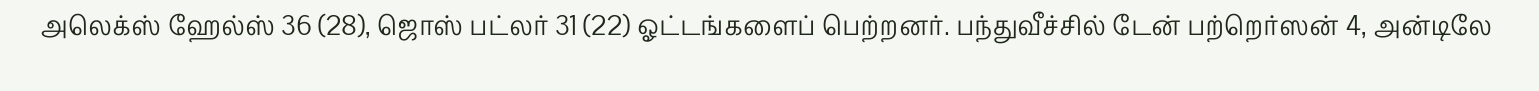அலெக்ஸ் ஹேல்ஸ் 36 (28), ஜொஸ் பட்லர் 31 (22) ஓட்டங்களைப் பெற்றனர். பந்துவீச்சில் டேன் பற்றெர்ஸன் 4, அன்டிலே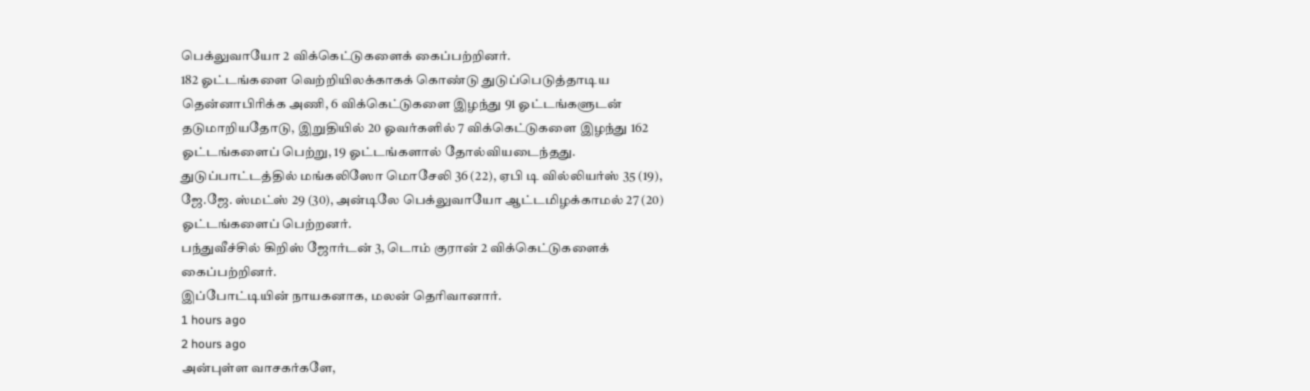பெக்லுவாயோ 2 விக்கெட்டுகளைக் கைப்பற்றினர்.
182 ஓட்டங்களை வெற்றியிலக்காகக் கொண்டு துடுப்பெடுத்தாடிய தென்னாபிரிக்க அணி, 6 விக்கெட்டுகளை இழந்து 91 ஓட்டங்களுடன் தடுமாறியதோடு, இறுதியில் 20 ஓவர்களில் 7 விக்கெட்டுகளை இழந்து 162 ஓட்டங்களைப் பெற்று, 19 ஓட்டங்களால் தோல்வியடைந்தது.
துடுப்பாட்டத்தில் மங்கலிஸோ மொசேலி 36 (22), ஏபி டி வில்லியர்ஸ் 35 (19), ஜே.ஜே. ஸ்மட்ஸ் 29 (30), அன்டிலே பெக்லுவாயோ ஆட்டமிழக்காமல் 27 (20) ஓட்டங்களைப் பெற்றனர்.
பந்துவீச்சில் கிறிஸ் ஜோர்டன் 3, டொம் குரான் 2 விக்கெட்டுகளைக் கைப்பற்றினர்.
இப்போட்டியின் நாயகனாக, மலன் தெரிவானார்.
1 hours ago
2 hours ago
அன்புள்ள வாசகர்களே,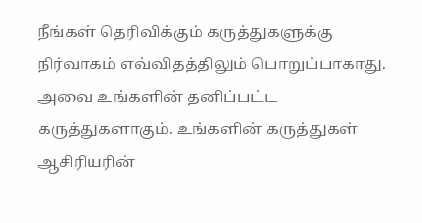நீங்கள் தெரிவிக்கும் கருத்துகளுக்கு நிர்வாகம் எவ்விதத்திலும் பொறுப்பாகாது. அவை உங்களின் தனிப்பட்ட கருத்துகளாகும். உங்களின் கருத்துகள் ஆசிரியரின்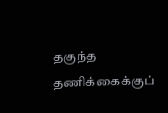தகுந்த தணிக்கைக்குப்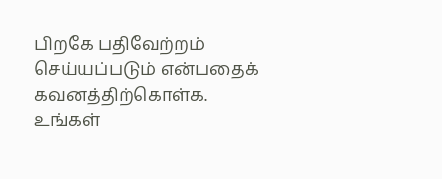பிறகே பதிவேற்றம் செய்யப்படும் என்பதைக் கவனத்திற்கொள்க. உங்கள்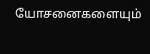யோசனைகளையும்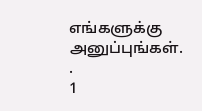எங்களுக்கு அனுப்புங்கள். .
1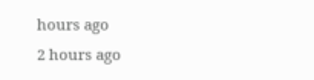hours ago
2 hours ago